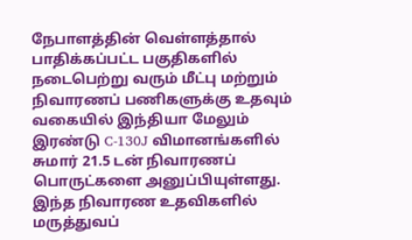நேபாளத்தின் வெள்ளத்தால் பாதிக்கப்பட்ட பகுதிகளில் நடைபெற்று வரும் மீட்பு மற்றும் நிவாரணப் பணிகளுக்கு உதவும் வகையில் இந்தியா மேலும் இரண்டு C-130J விமானங்களில் சுமார் 21.5 டன் நிவாரணப் பொருட்களை அனுப்பியுள்ளது.
இந்த நிவாரண உதவிகளில் மருத்துவப்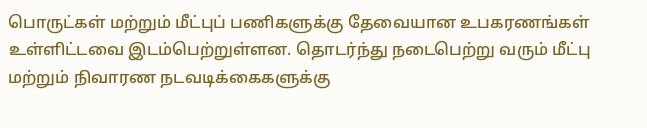பொருட்கள் மற்றும் மீட்புப் பணிகளுக்கு தேவையான உபகரணங்கள் உள்ளிட்டவை இடம்பெற்றுள்ளன. தொடர்ந்து நடைபெற்று வரும் மீட்பு மற்றும் நிவாரண நடவடிக்கைகளுக்கு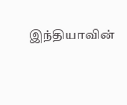இந்தியாவின்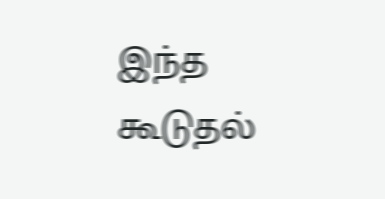இந்த கூடுதல்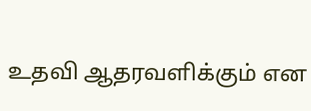உதவி ஆதரவளிக்கும் என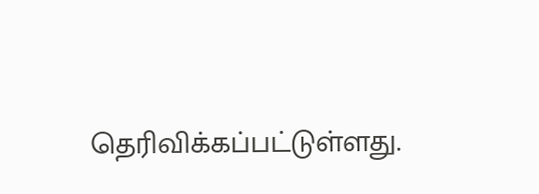தெரிவிக்கப்பட்டுள்ளது.